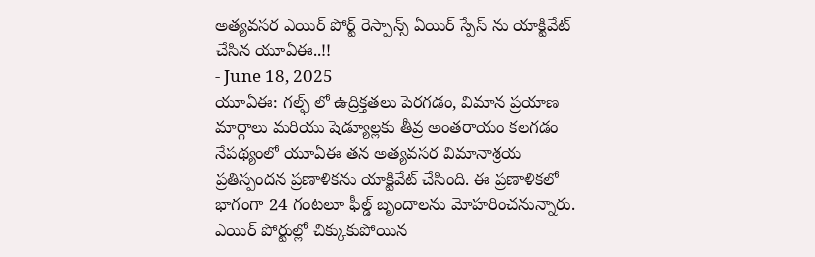అత్యవసర ఎయిర్ పోర్ట్ రెస్పాన్స్ ఏయిర్ స్పేస్ ను యాక్టివేట్ చేసిన యూఏఈ..!!
- June 18, 2025
యూఏఈ: గల్ఫ్ లో ఉద్రిక్తతలు పెరగడం, విమాన ప్రయాణ మార్గాలు మరియు షెడ్యూల్లకు తీవ్ర అంతరాయం కలగడం నేపథ్యంలో యూఏఈ తన అత్యవసర విమానాశ్రయ ప్రతిస్పందన ప్రణాళికను యాక్టివేట్ చేసింది. ఈ ప్రణాళికలో భాగంగా 24 గంటలూ ఫీల్డ్ బృందాలను మోహరించనున్నారు. ఎయిర్ పోర్టుల్లో చిక్కుకుపోయిన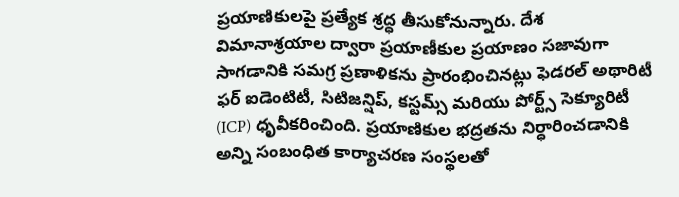ప్రయాణికులపై ప్రత్యేక శ్రద్ధ తీసుకోనున్నారు. దేశ విమానాశ్రయాల ద్వారా ప్రయాణీకుల ప్రయాణం సజావుగా సాగడానికి సమగ్ర ప్రణాళికను ప్రారంభించినట్లు ఫెడరల్ అథారిటీ ఫర్ ఐడెంటిటీ, సిటిజన్షిప్, కస్టమ్స్ మరియు పోర్ట్స్ సెక్యూరిటీ (ICP) ధృవీకరించింది. ప్రయాణికుల భద్రతను నిర్ధారించడానికి అన్ని సంబంధిత కార్యాచరణ సంస్థలతో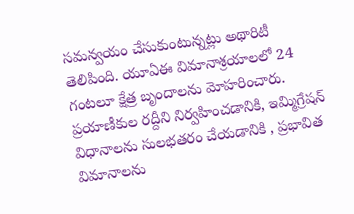సమన్వయం చేసుకుంటున్నట్లు అథారిటీ తెలిపింది. యూఏఈ విమానాశ్రయాలలో 24 గంటలూ క్షేత్ర బృందాలను మోహరించారు. ప్రయాణీకుల రద్దీని నిర్వహించడానికి, ఇమ్మిగ్రేషన్ విధానాలను సులభతరం చేయడానికి , ప్రభావిత విమానాలను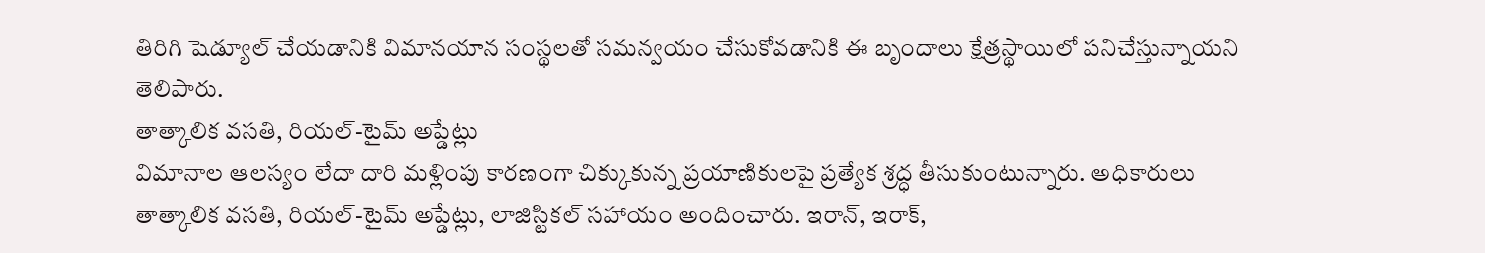తిరిగి షెడ్యూల్ చేయడానికి విమానయాన సంస్థలతో సమన్వయం చేసుకోవడానికి ఈ బృందాలు క్షేత్రస్థాయిలో పనిచేస్తున్నాయని తెలిపారు.
తాత్కాలిక వసతి, రియల్-టైమ్ అప్డేట్లు
విమానాల ఆలస్యం లేదా దారి మళ్లింపు కారణంగా చిక్కుకున్న ప్రయాణికులపై ప్రత్యేక శ్రద్ధ తీసుకుంటున్నారు. అధికారులు తాత్కాలిక వసతి, రియల్-టైమ్ అప్డేట్లు, లాజిస్టికల్ సహాయం అందించారు. ఇరాన్, ఇరాక్,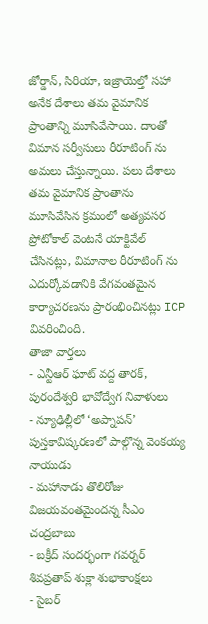జోర్డాన్, సిరియా, ఇజ్రాయెల్తో సహా అనేక దేశాలు తమ వైమానిక ప్రాంతాన్ని మూసివేసాయి. దాంతో విమాన సర్వీసులు రీరూటింగ్ ను అమలు చేస్తున్నాయి. పలు దేశాలు తమ వైమానిక ప్రాంతాను మూసివేసిన క్రమంలో అత్యవసర ప్రోటోకాల్ వెంటనే యాక్టివేల్ చేసినట్లు, విమానాల రీరూటింగ్ ను ఎదుర్కోవడానికి వేగవంతమైన కార్యాచరణను ప్రారంభించినట్లు ICP వివరించింది.
తాజా వార్తలు
- ఎన్టీఆర్ ఘాట్ వద్ద తారక్, పురందేశ్వరి భావోద్వేగ నివాళులు
- న్యూఢిల్లీలో ‘అప్నాపన్’ పుస్తకావిష్కరణలో పాల్గొన్న వెంకయ్య నాయుడు
- మహానాడు తొలిరోజు విజయవంతమైందన్న సీఎం చంద్రబాబు
- బక్రీద్ సందర్భంగా గవర్నర్ శివప్రతాప్ శుక్లా శుభాకాంక్షలు
- సైబర్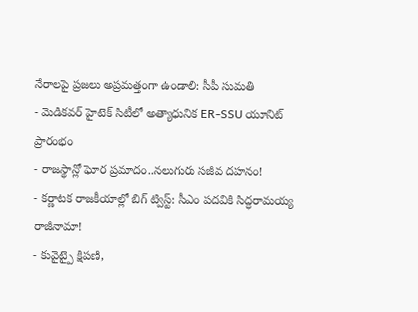నేరాలపై ప్రజలు అప్రమత్తంగా ఉండాలి: సీపీ సుమతి
- మెడికవర్ హైటెక్ సిటీలో అత్యాధునిక ER-SSU యూనిట్ ప్రారంభం
- రాజస్థాన్లో ఘోర ప్రమాదం..నలుగురు సజీవ దహనం!
- కర్ణాటక రాజకీయాల్లో బిగ్ ట్విస్ట్: సీఎం పదవికి సిద్ధరామయ్య రాజీనామా!
- కువైట్పై క్షిపణి,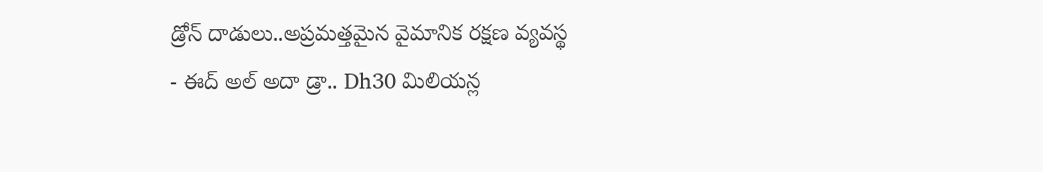డ్రోన్ దాడులు..అప్రమత్తమైన వైమానిక రక్షణ వ్యవస్థ
- ఈద్ అల్ అదా డ్రా.. Dh30 మిలియన్ల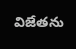విజేతను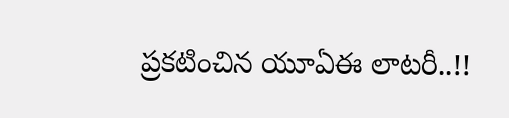ప్రకటించిన యూఏఈ లాటరీ..!!